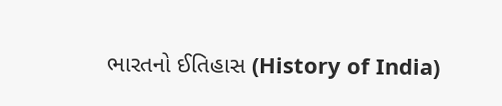ભારતનો ઈતિહાસ (History of India)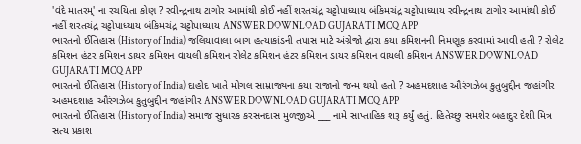'વંદે માતરમ્' ના રચયિતા કોણ ? રવીન્દ્રનાથ ટાગોર આમાંથી કોઈ નહીં શરતચંદ્ર ચટ્ટોપાધ્યાય બંકિમચંદ્ર ચટ્ટોપાધ્યાય રવીન્દ્રનાથ ટાગોર આમાંથી કોઈ નહીં શરતચંદ્ર ચટ્ટોપાધ્યાય બંકિમચંદ્ર ચટ્ટોપાધ્યાય ANSWER DOWNLOAD GUJARATI MCQ APP
ભારતનો ઈતિહાસ (History of India) જલિયાવાલા બાગ હત્યાકાંડની તપાસ માટે અંગ્રેજો દ્વારા કયા કમિશનની નિમણૂક કરવામાં આવી હતી ? રોલેટ કમિશન હંટર કમિશન ડાયર કમિશન વાયલી કમિશન રોલેટ કમિશન હંટર કમિશન ડાયર કમિશન વાયલી કમિશન ANSWER DOWNLOAD GUJARATI MCQ APP
ભારતનો ઈતિહાસ (History of India) દાહોદ ખાતે મોગલ સામ્રાજ્યના કયા રાજાનો જન્મ થયો હતો ? અહમદશાહ ઔરંગઝેબ કુતુબુદ્દીન જહાંગીર અહમદશાહ ઔરંગઝેબ કુતુબુદ્દીન જહાંગીર ANSWER DOWNLOAD GUJARATI MCQ APP
ભારતનો ઈતિહાસ (History of India) સમાજ સુધારક કરસનદાસ મુળજીએ ___ નામે સાપ્તાહિક શરૂ કર્યું હતું. હિતેચ્છુ સમશેર બહાદુર દેશી મિત્ર સત્ય પ્રકાશ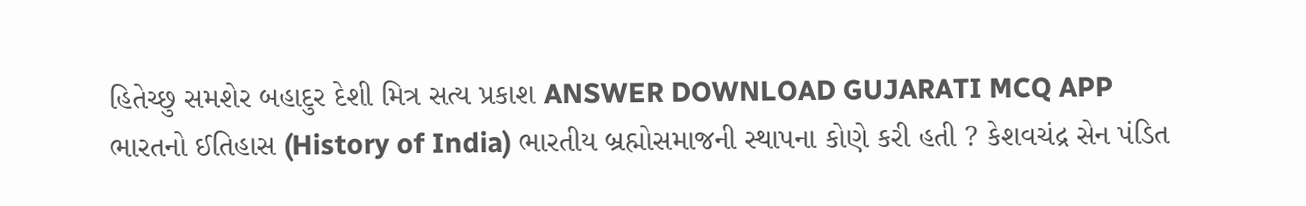હિતેચ્છુ સમશેર બહાદુર દેશી મિત્ર સત્ય પ્રકાશ ANSWER DOWNLOAD GUJARATI MCQ APP
ભારતનો ઈતિહાસ (History of India) ભારતીય બ્રહ્મોસમાજની સ્થાપના કોણે કરી હતી ? કેશવચંદ્ર સેન પંડિત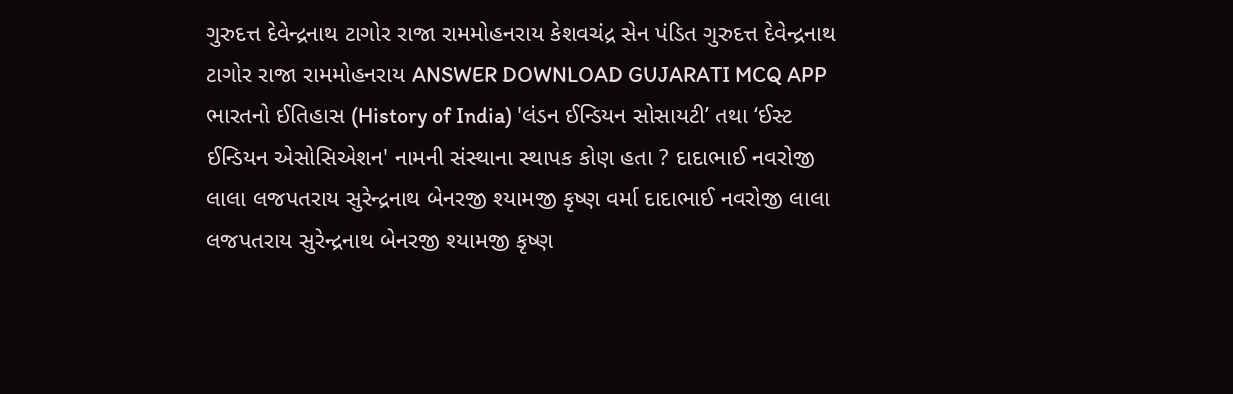ગુરુદત્ત દેવેન્દ્રનાથ ટાગોર રાજા રામમોહનરાય કેશવચંદ્ર સેન પંડિત ગુરુદત્ત દેવેન્દ્રનાથ ટાગોર રાજા રામમોહનરાય ANSWER DOWNLOAD GUJARATI MCQ APP
ભારતનો ઈતિહાસ (History of India) 'લંડન ઈન્ડિયન સોસાયટી’ તથા ‘ઈસ્ટ ઈન્ડિયન એસોસિએશન' નામની સંસ્થાના સ્થાપક કોણ હતા ? દાદાભાઈ નવરોજી લાલા લજપતરાય સુરેન્દ્રનાથ બેનરજી શ્યામજી કૃષ્ણ વર્મા દાદાભાઈ નવરોજી લાલા લજપતરાય સુરેન્દ્રનાથ બેનરજી શ્યામજી કૃષ્ણ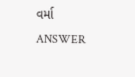વર્મા ANSWER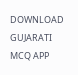DOWNLOAD GUJARATI MCQ APP